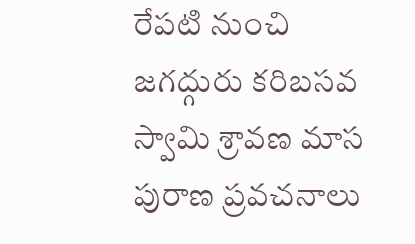రేపటి నుంచి జగద్గురు కరిబసవ స్వామి శ్రావణ మాస పురాణ ప్రవచనాలు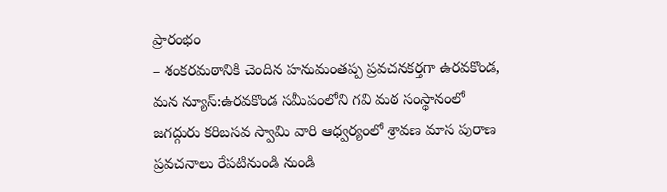ప్రారంభం
– శంకరమఠానికి చెందిన హనుమంతప్ప ప్రవచనకర్తగా ఉరవకొండ, మన న్యూస్:ఉరవకొండ సమీపంలోని గవి మఠ సంస్థానంలో జగద్గురు కరిబసవ స్వామి వారి ఆధ్వర్యంలో శ్రావణ మాస పురాణ ప్రవచనాలు రేపటినుండి నుండి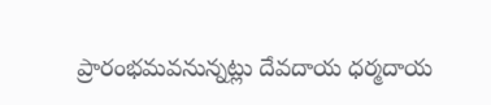ప్రారంభమవనున్నట్లు దేవదాయ ధర్మదాయ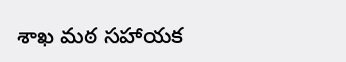శాఖ మఠ సహాయక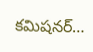కమిషనర్…